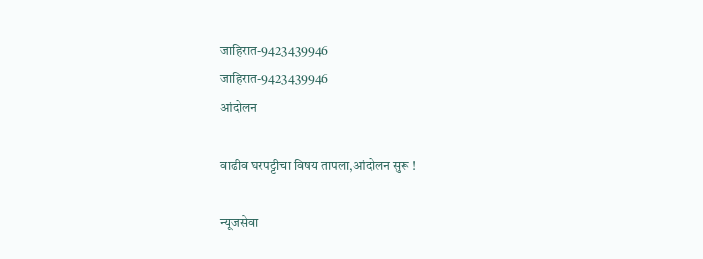जाहिरात-9423439946
जाहिरात-9423439946
आंदोलन

वाढीव घरपट्टीचा विषय तापला,आंदोलन सुरू !

न्यूजसेवा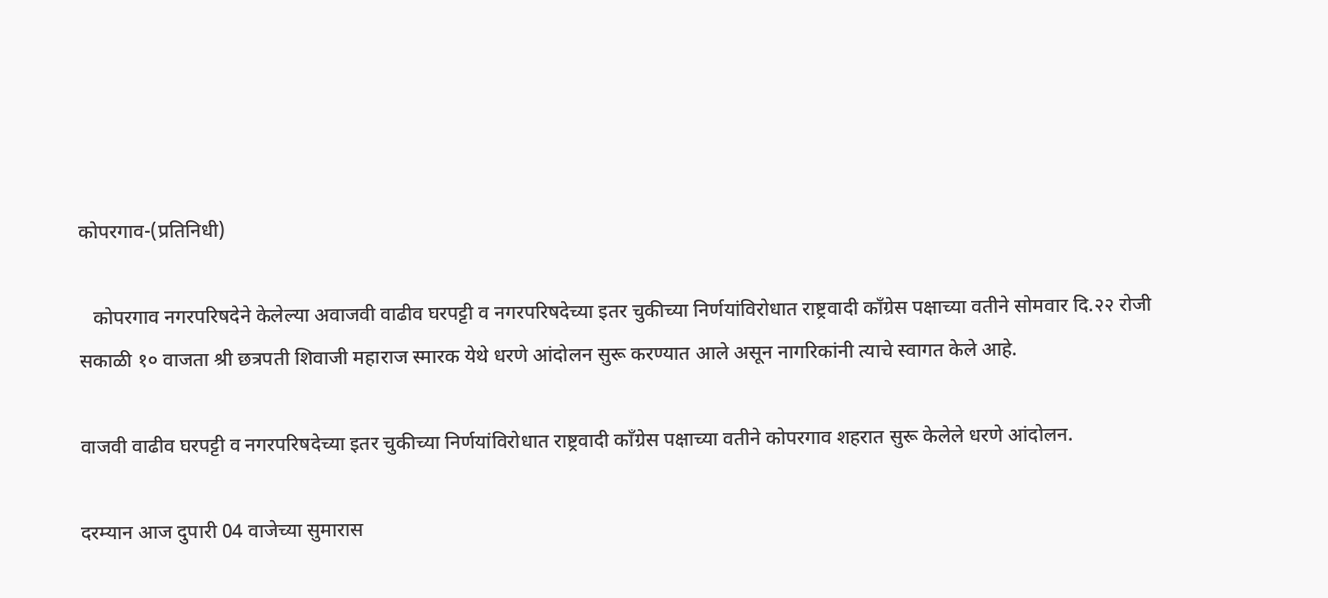कोपरगाव-(प्रतिनिधी)

   कोपरगाव नगरपरिषदेने केलेल्या अवाजवी वाढीव घरपट्टी व नगरपरिषदेच्या इतर चुकीच्या निर्णयांविरोधात राष्ट्रवादी कॉंग्रेस पक्षाच्या वतीने सोमवार दि.२२ रोजी सकाळी १० वाजता श्री छत्रपती शिवाजी महाराज स्मारक येथे धरणे आंदोलन सुरू करण्यात आले असून नागरिकांनी त्याचे स्वागत केले आहे.

वाजवी वाढीव घरपट्टी व नगरपरिषदेच्या इतर चुकीच्या निर्णयांविरोधात राष्ट्रवादी कॉंग्रेस पक्षाच्या वतीने कोपरगाव शहरात सुरू केलेले धरणे आंदोलन.

दरम्यान आज दुपारी 04 वाजेच्या सुमारास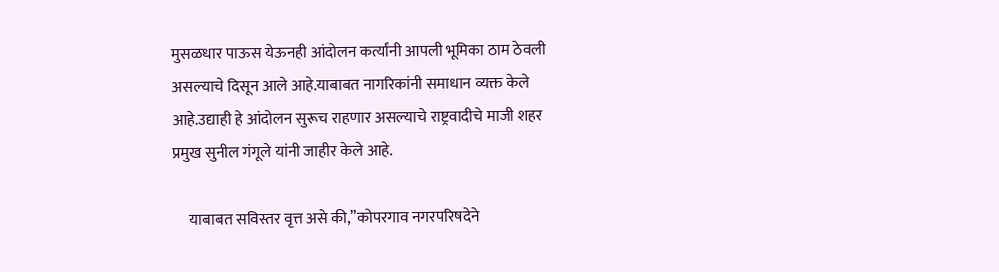मुसळधार पाऊस येऊनही आंदोलन कर्त्यांनी आपली भूमिका ठाम ठेवली असल्याचे दिसून आले आहे.याबाबत नागरिकांनी समाधान व्यक्त केले आहे.उद्याही हे आंदोलन सुरूच राहणार असल्याचे राष्ट्रवादीचे माजी शहर प्रमुख सुनील गंगूले यांनी जाहीर केले आहे.

     याबाबत सविस्तर वृत्त असे की,”कोपरगाव नगरपरिषदेने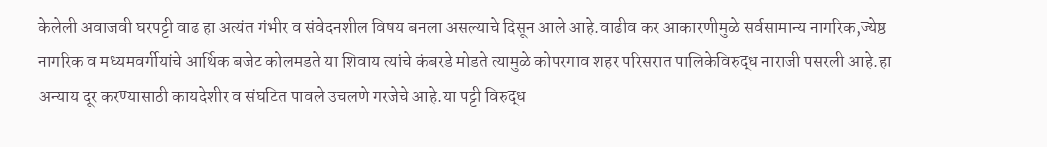केलेली अवाजवी घरपट्टी वाढ हा अत्यंत गंभीर व संवेदनशील विषय बनला असल्याचे दिसून आले आहे.वाढीव कर आकारणीमुळे सर्वसामान्य नागरिक,ज्येष्ठ नागरिक व मध्यमवर्गीयांचे आर्थिक बजेट कोलमडते या शिवाय त्यांचे कंबरडे मोडते त्यामुळे कोपरगाव शहर परिसरात पालिकेविरुद्ध नाराजी पसरली आहे.हा अन्याय दूर करण्यासाठी कायदेशीर व संघटित पावले उचलणे गरजेचे आहे.या पट्टी विरुद्ध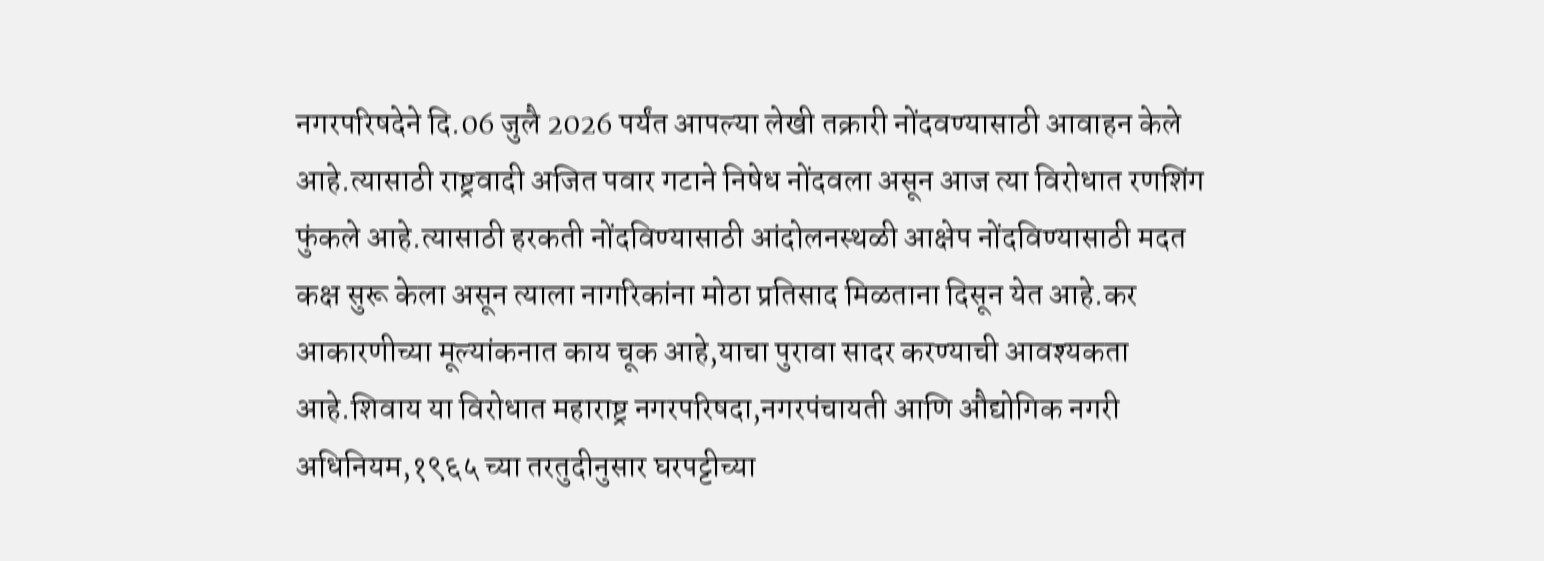नगरपरिषदेने दि.06 जुलै 2026 पर्यंत आपल्या लेखी तक्रारी नोंदवण्यासाठी आवाहन केले आहे.त्यासाठी राष्ट्रवादी अजित पवार गटाने निषेध नोंदवला असून आज त्या विरोधात रणशिंग फुंकले आहे.त्यासाठी हरकती नोंदविण्यासाठी आंदोलनस्थळी आक्षेप नोंदविण्यासाठी मदत कक्ष सुरू केला असून त्याला नागरिकांना मोठा प्रतिसाद मिळताना दिसून येत आहे.कर आकारणीच्या मूल्यांकनात काय चूक आहे,याचा पुरावा सादर करण्याची आवश्यकता आहे.शिवाय या विरोधात महाराष्ट्र नगरपरिषदा,नगरपंचायती आणि औद्योगिक नगरी अधिनियम,१९६५ च्या तरतुदीनुसार घरपट्टीच्या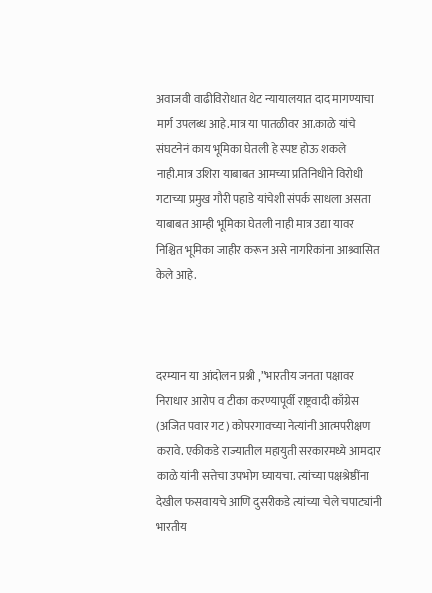अवाजवी वाढीविरोधात थेट न्यायालयात दाद मागण्याचा मार्ग उपलब्ध आहे.मात्र या पातळीवर आ.काळे यांचे संघटनेनं काय भूमिका घेतली हे स्पष्ट होऊ शकले नाही.मात्र उशिरा याबाबत आमच्या प्रतिनिधीने विरोधी गटाच्या प्रमुख गौरी पहाडे यांचेशी संपर्क साधला असता याबाबत आम्ही भूमिका घेतली नाही मात्र उद्या यावर निश्चित भूमिका जाहीर करून असे नागरिकांना आश्र्वासित केले आहे.



दरम्यान या आंदोलन प्रश्नी ,”भारतीय जनता पक्षावर निराधार आरोप व टीका करण्यापूर्वी राष्ट्रवादी काँग्रेस (अजित पवार गट) कोपरगावच्या नेत्यांनी आत्मपरीक्षण करावे. एकीकडे राज्यातील महायुती सरकारमध्ये आमदार काळे यांनी सत्तेचा उपभोग घ्यायचा. त्यांच्या पक्षश्रेष्ठींना देखील फसवायचे आणि दुसरीकडे त्यांच्या चेले चपाट्यांनी भारतीय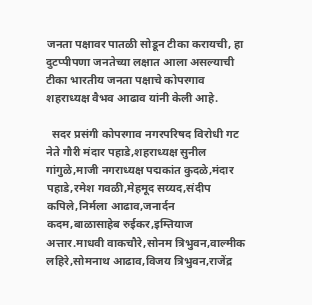जनता पक्षावर पातळी सोडून टीका करायची, हा दुटप्पीपणा जनतेच्या लक्षात आला असल्याची टीका भारतीय जनता पक्षाचे कोपरगाव शहराध्यक्ष वैभव आढाव यांनी केली आहे.

  सदर प्रसंगी कोपरगाव नगरपरिषद विरोधी गट नेते गौरी मंदार पहाडे,शहराध्यक्ष सुनील गांगुळे,माजी नगराध्यक्ष पद्मकांत कुदळे,मंदार पहाडे,रमेश गवळी,मेहमूद सय्यद,संदीप कपिले,निर्मला आढाव,जनार्दन कदम,बाळासाहेब रुईकर,इम्तियाज अत्तार.माधवी वाकचौरे,सोनम त्रिभुवन,वाल्मीक लहिरे,सोमनाथ आढाव,विजय त्रिभुवन,राजेंद्र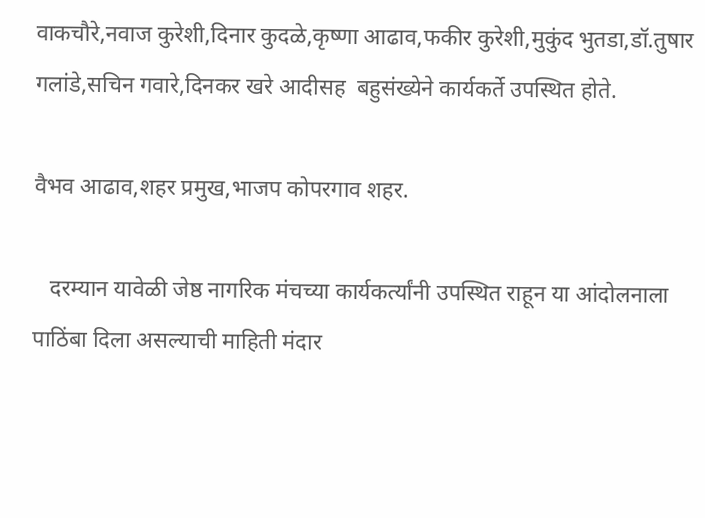वाकचौरे,नवाज कुरेशी,दिनार कुदळे,कृष्णा आढाव,फकीर कुरेशी,मुकुंद भुतडा,डॉ.तुषार गलांडे,सचिन गवारे,दिनकर खरे आदीसह  बहुसंख्येने कार्यकर्ते उपस्थित होते.

वैभव आढाव,शहर प्रमुख,भाजप कोपरगाव शहर.

   दरम्यान यावेळी जेष्ठ नागरिक मंचच्या कार्यकर्त्यांनी उपस्थित राहून या आंदोलनाला पाठिंबा दिला असल्याची माहिती मंदार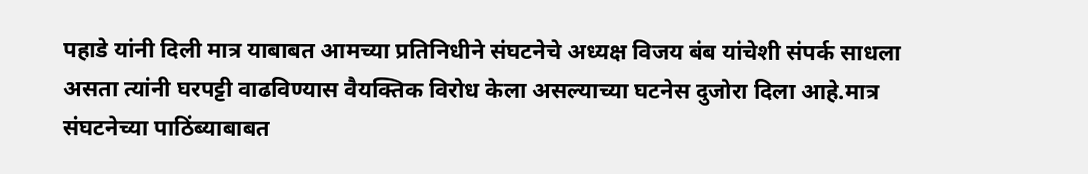पहाडे यांनी दिली मात्र याबाबत आमच्या प्रतिनिधीने संघटनेचे अध्यक्ष विजय बंब यांचेशी संपर्क साधला असता त्यांनी घरपट्टी वाढविण्यास वैयक्तिक विरोध केला असल्याच्या घटनेस दुजोरा दिला आहे.मात्र संघटनेच्या पाठिंब्याबाबत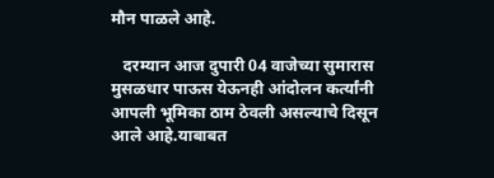मौन पाळले आहे.

   दरम्यान आज दुपारी 04 वाजेच्या सुमारास मुसळधार पाऊस येऊनही आंदोलन कर्त्यांनी आपली भूमिका ठाम ठेवली असल्याचे दिसून आले आहे.याबाबत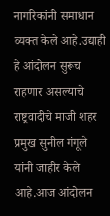नागरिकांनी समाधान व्यक्त केले आहे.उद्याही हे आंदोलन सुरूच राहणार असल्याचे राष्ट्रवादीचे माजी शहर प्रमुख सुनील गंगूले यांनी जाहीर केले आहे.आज आंदोलन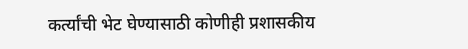कर्त्यांची भेट घेण्यासाठी कोणीही प्रशासकीय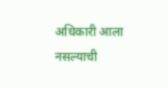अधिकारी आला नसल्याची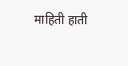माहिती हाती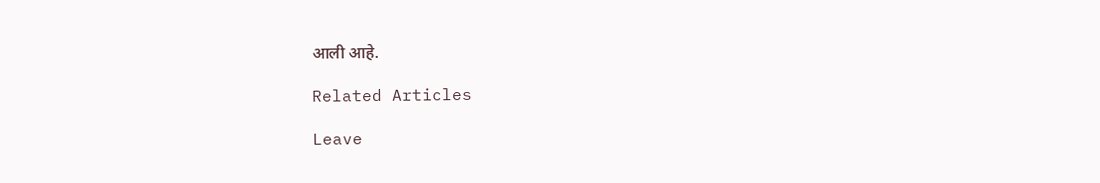आली आहे.

Related Articles

Leave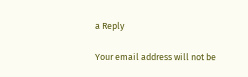a Reply

Your email address will not be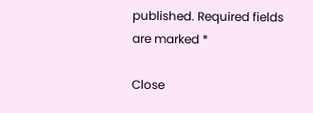published. Required fields are marked *

Close